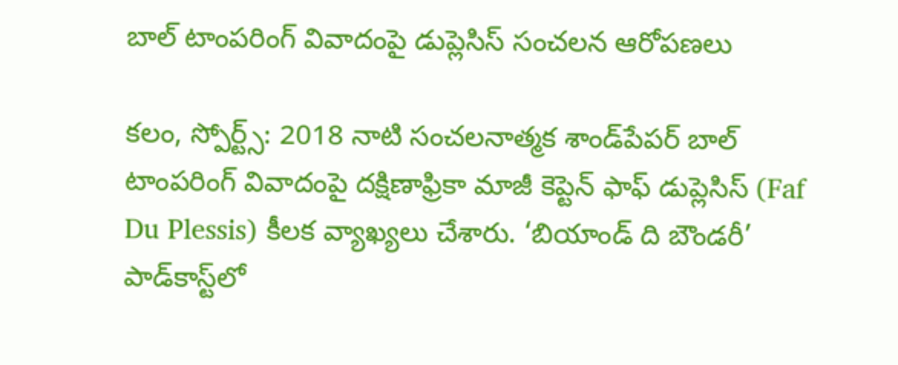బాల్ టాంపరింగ్ వివాదంపై డుప్లెసిస్ సంచలన ఆరోపణలు

కలం, స్పోర్ట్స్: 2018 నాటి సంచలనాత్మక శాండ్‌పేపర్ బాల్ టాంపరింగ్ వివాదంపై దక్షిణాఫ్రికా మాజీ కెప్టెన్ ఫాఫ్ డుప్లెసిస్ (Faf Du Plessis) కీలక వ్యాఖ్యలు చేశారు. ‘బియాండ్ ది బౌండరీ’ పాడ్‌కాస్ట్‌లో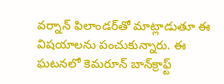వర్నాన్ ఫిలాండర్‌తో మాట్లాడుతూ ఈ విషయాలను పంచుకున్నారు. ఈ ఘటనలో కెమరూన్ బాన్‌క్రాఫ్ట్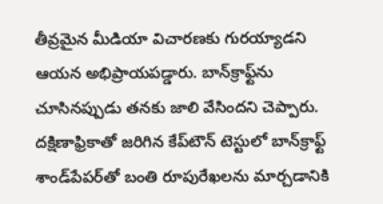తీవ్రమైన మీడియా విచారణకు గురయ్యాడని ఆయన అభిప్రాయపడ్డారు. బాన్‌క్రాఫ్ట్‌ను చూసినప్పుడు తనకు జాలి వేసిందని చెప్పారు. దక్షిణాఫ్రికాతో జరిగిన కేప్‌టౌన్ టెస్టులో బాన్‌క్రాఫ్ట్ శాండ్‌పేపర్‌తో బంతి రూపురేఖలను మార్చడానికి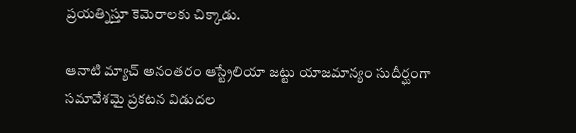ప్రయత్నిస్తూ కెమెరాలకు చిక్కాడు.

ఆనాటి మ్యాచ్ అనంతరం ఆస్ట్రేలియా జట్టు యాజమాన్యం సుదీర్ఘంగా సమావేశమై ప్రకటన విడుదల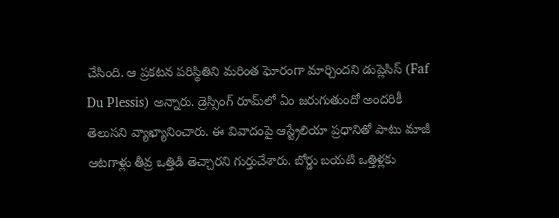చేసింది. ఆ ప్రకటన పరిస్థితిని మరింత ఘోరంగా మార్చిందని డుప్లెసిస్ (Faf Du Plessis) అన్నారు. డ్రెస్సింగ్ రూమ్‌లో ఏం జరుగుతుందో అందరికీ తెలుసని వ్యాఖ్యానించారు. ఈ వివాదంపై ఆస్ట్రేలియా ప్రధానితో పాటు మాజీ ఆటగాళ్లు తీవ్ర ఒత్తిడి తెచ్చారని గుర్తుచేశారు. బోర్డు బయటి ఒత్తిళ్లకు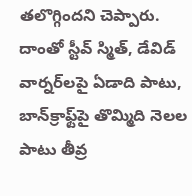తలొగ్గిందని చెప్పారు. దాంతో స్టీవ్ స్మిత్, డేవిడ్ వార్నర్‌లపై ఏడాది పాటు, బాన్‌క్రాఫ్ట్‌పై తొమ్మిది నెలల పాటు తీవ్ర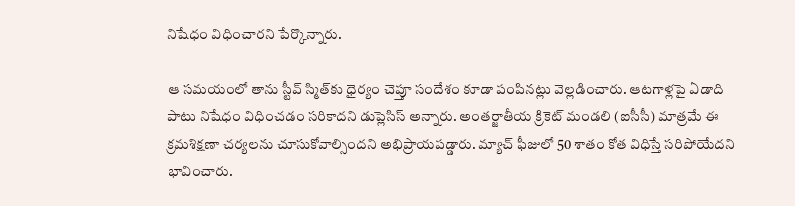నిషేధం విధించారని పేర్కొన్నారు.

ఆ సమయంలో తాను స్టీవ్ స్మిత్‌కు ధైర్యం చెప్తూ సందేశం కూడా పంపినట్లు వెల్లడించారు. ఆటగాళ్లపై ఏడాది పాటు నిషేధం విధించడం సరికాదని డుప్లెసిస్ అన్నారు. అంతర్జాతీయ క్రికెట్ మండలి (ఐసీసీ) మాత్రమే ఈ క్రమశిక్షణా చర్యలను చూసుకోవాల్సిందని అభిప్రాయపడ్డారు. మ్యాచ్ ఫీజులో 50 శాతం కోత విధిస్తే సరిపోయేదని భావించారు.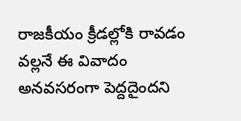రాజకీయం క్రీడల్లోకి రావడం వల్లనే ఈ వివాదం అనవసరంగా పెద్దదైందని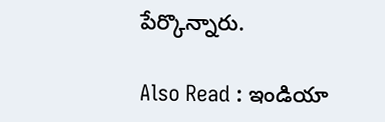పేర్కొన్నారు.

Also Read : ఇండియా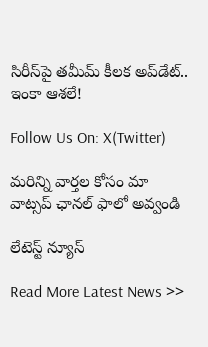సిరీస్‌పై తమీమ్ కీలక అప్‌డేట్.. ఇంకా ఆశలే!

Follow Us On: X(Twitter)

మ‌రిన్ని వార్త‌ల కోసం మా వాట్స‌ప్ ఛాన‌ల్ ఫాలో అవ్వండి

లేటెస్ట్ న్యూస్‌

Read More Latest News >>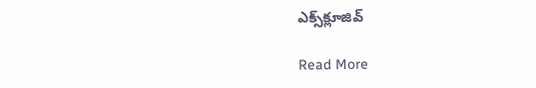ఎక్స్‌క్లూజివ్‌

Read More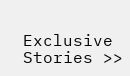Exclusive Stories >>